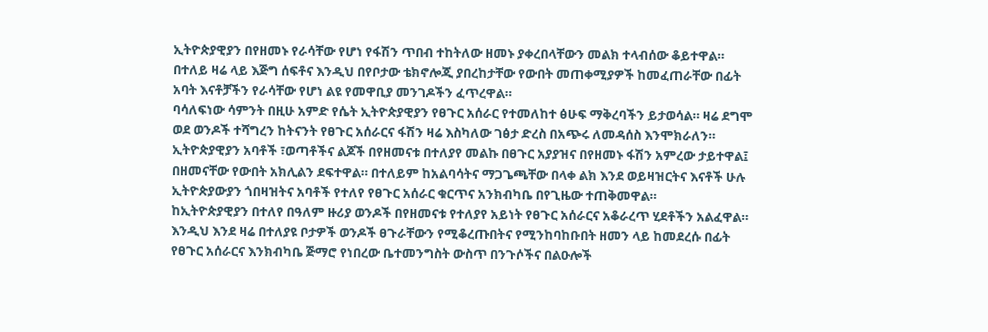ኢትዮጵያዊያን በየዘመኑ የራሳቸው የሆነ የፋሽን ጥበብ ተከትለው ዘመኑ ያቀረበላቸውን መልክ ተላብሰው ቆይተዋል። በተለይ ዛሬ ላይ እጅግ ሰፍቶና እንዲህ በየቦታው ቴክኖሎጂ ያበረከታቸው የውበት መጠቀሚያዎች ከመፈጠራቸው በፊት አባት እናቶቻችን የራሳቸው የሆነ ልዩ የመዋቢያ መንገዶችን ፈጥረዋል።
ባሳለፍነው ሳምንት በዚሁ አምድ የሴት ኢትዮጵያዊያን የፀጉር አሰራር የተመለከተ ፅሁፍ ማቅረባችን ይታወሳል። ዛሬ ደግሞ ወደ ወንዶች ተሻግረን ከትናንት የፀጉር አሰራርና ፋሽን ዛሬ እስካለው ገፅታ ድረስ በአጭሩ ለመዳሰስ እንሞክራለን።
ኢትዮጵያዊያን አባቶች ፣ወጣቶችና ልጆች በየዘመናቱ በተለያየ መልኩ በፀጉር አያያዝና በየዘመኑ ፋሽን አምረው ታይተዋል፤ በዘመናቸው የውበት አክሊልን ደፍተዋል። በተለይም ከአልባሳትና ማጋጌጫቸው በላቀ ልክ እንደ ወይዛዝርትና እናቶች ሁሉ ኢትዮጵያውያን ጎበዛዝትና አባቶች የተለየ የፀጉር አሰራር ቁርጥና አንክብካቤ በየጊዜው ተጠቅመዋል።
ከኢትዮጵያዊያን በተለየ በዓለም ዙሪያ ወንዶች በየዘመናቱ የተለያየ አይነት የፀጉር አሰራርና አቆራረጥ ሂደቶችን አልፈዋል። እንዲህ እንደ ዛሬ በተለያዩ ቦታዎች ወንዶች ፀጉራቸውን የሚቆረጡበትና የሚንከባከቡበት ዘመን ላይ ከመደረሱ በፊት የፀጉር አሰራርና እንክብካቤ ጅማሮ የነበረው ቤተመንግስት ውስጥ በንጉሶችና በልዑሎች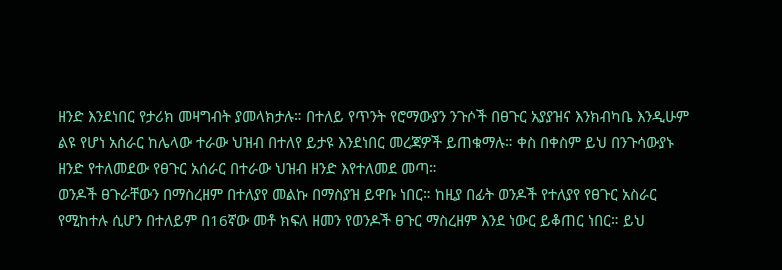ዘንድ እንደነበር የታሪክ መዛግብት ያመላክታሉ። በተለይ የጥንት የሮማውያን ንጉሶች በፀጉር አያያዝና እንክብካቤ እንዲሁም ልዩ የሆነ አሰራር ከሌላው ተራው ህዝብ በተለየ ይታዩ እንደነበር መረጃዎች ይጠቁማሉ። ቀስ በቀስም ይህ በንጉሳውያኑ ዘንድ የተለመደው የፀጉር አሰራር በተራው ህዝብ ዘንድ እየተለመደ መጣ።
ወንዶች ፀጉራቸውን በማስረዘም በተለያየ መልኩ በማስያዝ ይዋቡ ነበር። ከዚያ በፊት ወንዶች የተለያየ የፀጉር አስራር የሚከተሉ ሲሆን በተለይም በ16ኛው መቶ ክፍለ ዘመን የወንዶች ፀጉር ማስረዘም እንደ ነውር ይቆጠር ነበር። ይህ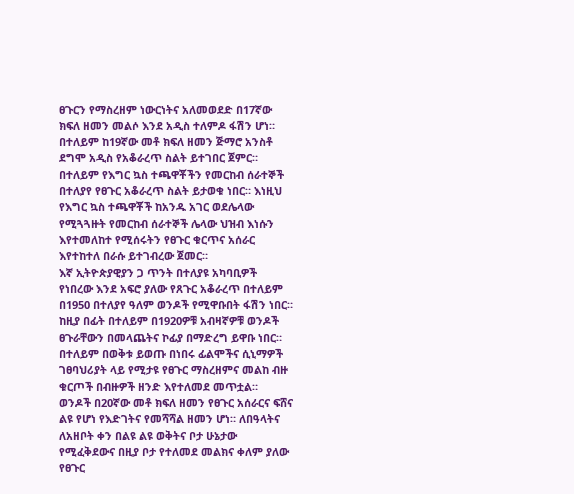ፀጉርን የማስረዘም ነውርነትና አለመወደድ በ17ኛው ክፍለ ዘመን መልሶ እንደ አዲስ ተለምዶ ፋሽን ሆነ።
በተለይም ከ19ኛው መቶ ክፍለ ዘመን ጅማሮ አንስቶ ደግሞ አዲስ የአቆራረጥ ስልት ይተገበር ጀምር። በተለይም የእግር ኳስ ተጫዋቾችን የመርከብ ሰራተኞች በተለያየ የፀጉር አቆራረጥ ስልት ይታወቁ ነበር። እነዚህ የእግር ኳስ ተጫዋቾች ከአንዱ አገር ወደሌላው የሚጓጓዙት የመርከብ ሰራተኞች ሌላው ህዝብ እነሱን እየተመለከተ የሚሰሩትን የፀጉር ቁርጥና አሰራር እየተከተለ በራሱ ይተገብረው ጀመር።
እኛ ኢትዮጵያዊያን ጋ ጥንት በተለያዩ አካባቢዎች የነበረው እንደ አፍሮ ያለው የጸጉር አቆራረጥ በተለይም በ1950 በተለያየ ዓለም ወንዶች የሚዋቡበት ፋሽን ነበር። ከዚያ በፊት በተለይም በ1920ዎቹ አብዛኛዎቹ ወንዶች ፀጉራቸውን በመላጨትና ኮፊያ በማድረግ ይዋቡ ነበር። በተለይም በወቅቱ ይወጡ በነበሩ ፊልሞችና ሲኒማዎች ገፀባህሪያት ላይ የሚታዩ የፀጉር ማስረዘምና መልከ ብዙ ቁርጦች በብዙዎች ዘንድ እየተለመደ መጥቷል።
ወንዶች በ20ኛው መቶ ክፍለ ዘመን የፀጉር አሰራርና ፍሸና ልዩ የሆነ የእድገትና የመሻሻል ዘመን ሆነ። ለበዓላትና ለአዘቦት ቀን በልዩ ልዩ ወቅትና ቦታ ሁኔታው የሚፈቅደውና በዚያ ቦታ የተለመደ መልክና ቀለም ያለው የፀጉር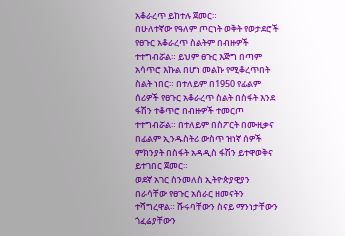አቆራረጥ ይከተሉ ጀመር።
በሁለተኛው የዓለም ጦርነት ወቅት የወታደሮች የፀጉር አቆራረጥ ስልትም በብዙዎች ተተግብሯል። ይህም ፀጉር እጅግ በጣም አሳጥሮ እኩል በሆነ መልኩ የሚቆረጥበት ስልት ነበር። በተለይም በ1950 የፊልም ሰሪዎች የፀጉር አቆራረጥ ስልት በስፋት እንደ ፋሽን ተቆጥሮ በብዙዎች ተመርጦ ተተግብሯል። በተለይም በስፖርት በሙዚቃና በፊልም ኢንዱስትሪ ውስጥ ዝነኛ ሰዎች ምክንያት በስፋት አዳዲስ ፋሽን ይተዋወቅና ይተገበር ጀመር።
ወደኛ አገር ስንመለስ ኢትዮጵያዊያን በራሳቸው የፀጉር አሰራር ዘመናትን ተሻግረዋል። ሹሩባቸውን ስናይ ማንነታቸውን ጎፈሬያቸውን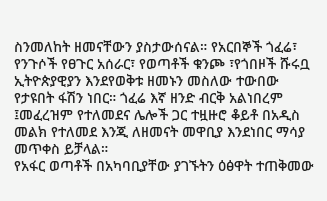ስንመለከት ዘመናቸውን ያስታውሰናል። የአርበኞች ጎፈሬ፣ የንጉሶች የፀጉር አሰራር፣ የወጣቶች ቁንጮ ፣የጎበዞች ሹሩቧ ኢትዮጵያዊያን እንደየወቅቱ ዘመኑን መስለው ተውበው የታዩበት ፋሽን ነበር። ጎፈሬ እኛ ዘንድ ብርቅ አልነበረም ፤መፈረዝም የተለመደና ሌሎች ጋር ተዟዙሮ ቆይቶ በአዲስ መልክ የተለመደ እንጂ ለዘመናት መዋቢያ እንደነበር ማሳያ መጥቀስ ይቻላል።
የአፋር ወጣቶች በአካባቢያቸው ያገኙትን ዕፅዋት ተጠቅመው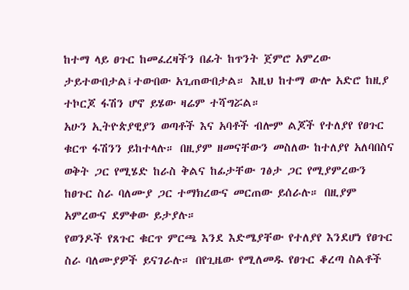ከተማ ላይ ፀጉር ከመፈረዛችን በፊት ከጥንት ጀምሮ አምረው ታይተውበታል፤ተውበው አጊጠውበታል። እዚህ ከተማ ውሎ አድሮ ከዚያ ተኮርጆ ፋሽን ሆኖ ይሄው ዛሬም ተሻግሯል።
አሁን ኢትዮጵያዊያን ወጣቶች እና አባቶች ብሎም ልጆች የተለያየ የፀጉር ቁርጥ ፋሽንን ይከተላሉ። በዚያም ዘመናቸውን መስለው ከተለያየ አለባበስና ወቅት ጋር የሚሄድ ከራስ ቅልና ከፊታቸው ገፅታ ጋር የሚያምረውን ከፀጉር ስራ ባለሙያ ጋር ተማክረውና መርጠው ይሰራሉ። በዚያም አምረውና ደምቀው ይታያሉ።
የወንዶች የጸጉር ቁርጥ ምርጫ እንደ እድሜያቸው የተለያየ እንደሆነ የፀጉር ስራ ባለሙያዎች ይናገራሉ። በየጊዜው የሚለመዱ የፀጉር ቆረጣ ስልቶች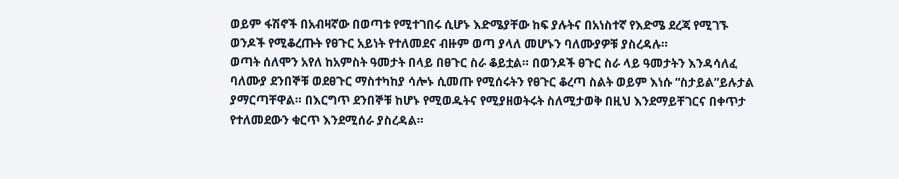ወይም ፋሽኖች በአብዛኛው በወጣቱ የሚተገበሩ ሲሆኑ እድሜያቸው ከፍ ያሉትና በአነስተኛ የእድሜ ደረጃ የሚገኙ ወንዶች የሚቆረጡት የፀጉር አይነት የተለመደና ብዙም ወጣ ያላለ መሆኑን ባለሙያዎቹ ያስረዳሉ።
ወጣት ሰለሞን አየለ ከአምስት ዓመታት በላይ በፀጉር ስራ ቆይቷል። በወንዶች ፀጉር ስራ ላይ ዓመታትን እንዳሳለፈ ባለሙያ ደንበኞቹ ወደፀጉር ማስተካከያ ሳሎኑ ሲመጡ የሚሰሩትን የፀጉር ቆረጣ ስልት ወይም እነሱ “ስታይል”ይሉታል ያማርጣቸዋል። በእርግጥ ደንበኞቹ ከሆኑ የሚወዱትና የሚያዘወትሩት ስለሚታወቅ በዚህ እንደማይቸገርና በቀጥታ የተለመደውን ቁርጥ እንደሚሰራ ያስረዳል።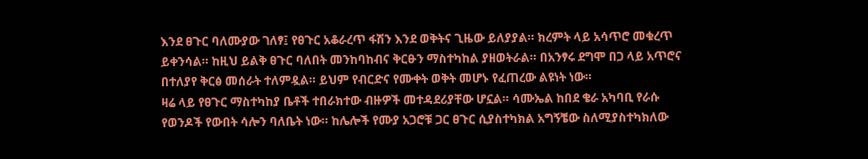እንደ ፀጉር ባለሙያው ገለፃ፤ የፀጉር አቆራረጥ ፋሽን እንደ ወቅትና ጊዜው ይለያያል። ክረምት ላይ አሳጥሮ መቁረጥ ይቀንሳል። ከዚህ ይልቅ ፀጉር ባለበት መንከባከብና ቅርፁን ማስተካከል ያዘወትራል። በአንፃሩ ደግሞ በጋ ላይ አጥሮና በተለያየ ቅርፅ መሰራት ተለምዷል። ይህም የብርድና የሙቀት ወቅት መሆኑ የፈጠረው ልዩነት ነው።
ዛሬ ላይ የፀጉር ማስተካከያ ቤቶች ተበራክተው ብዙዎች መተዳደሪያቸው ሆኗል። ሳሙኤል ከበደ ቄራ አካባቢ የራሱ የወንዶች የውበት ሳሎን ባለቤት ነው። ከሌሎች የሙያ አጋሮቹ ጋር ፀጉር ሲያስተካክል አግኝቼው ስለሚያስተካክለው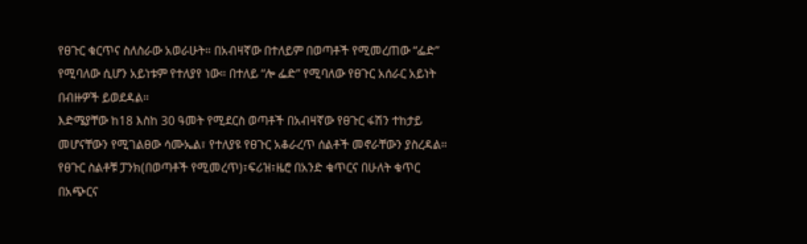የፀጉር ቁርጥና ስለስራው አወራሁት። በአብዛኛው በተለይም በወጣቶች የሚመረጠው “ፌድ” የሚባለው ሲሆን አይነቱም የተለያየ ነው። በተለይ “ሎ ፌድ” የሚባለው የፀጉር አሰራር አይነት በብዙዎች ይወደዳል።
እድሜያቸው ከ18 እስከ 30 ዓመት የሚደርስ ወጣቶች በአብዛኛው የፀጉር ፋሽን ተከታይ መሆናቸውን የሚገልፀው ሳሙኤል፣ የተለያዩ የፀጉር አቆራረጥ ሰልቶች መኖራቸውን ያስረዳል። የፀጉር ስልቶቹ ፓንክ(በወጣቶች የሚመረጥ)፣ፍሪዝ፣ዜሮ በአንድ ቁጥርና በሁለት ቁጥር በአጭርና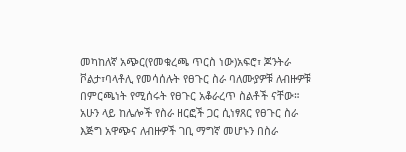መካከለኛ አጭር(የመቁረጫ ጥርስ ነው)አፍሮ፣ ጆንትራ ቮልታ፣ባላቶሊ የመሳሰሉት የፀጉር ስራ ባለሙያዎቹ ለብዙዎቹ በምርጫነት የሚሰሩት የፀጉር አቆራረጥ ስልቶች ናቸው። አሁን ላይ ከሌሎች የስራ ዘርፎች ጋር ሲነፃጸር የፀጉር ስራ እጅግ አዋጭና ለብዙዎች ገቢ ማግኛ መሆኑን በስራ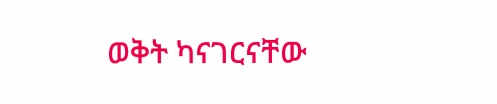ወቅት ካናገርናቸው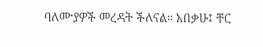ባለሙያዎች መረዳት ችለናል። አበቃሁ፤ ቸር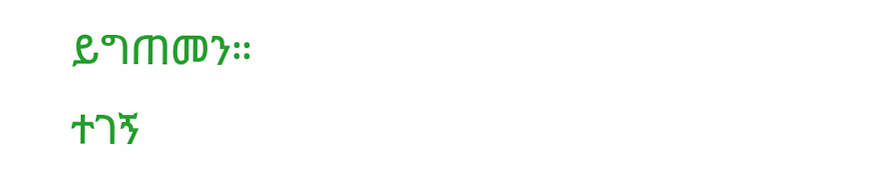ይግጠመን።
ተገኝ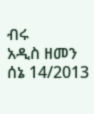ብሩ
አዲስ ዘመን ሰኔ 14/2013